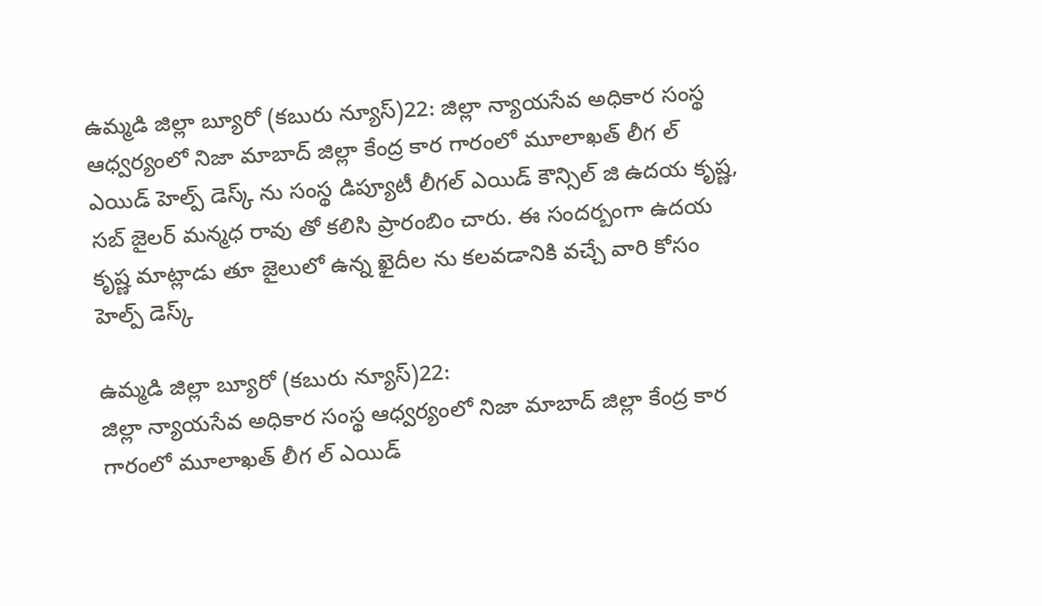ఉమ్మడి జిల్లా బ్యూరో (కబురు న్యూస్)22: జిల్లా న్యాయసేవ అధికార సంస్థ ఆధ్వర్యంలో నిజా మాబాద్ జిల్లా కేంద్ర కార గారంలో మూలాఖత్ లీగ ల్ ఎయిడ్ హెల్ప్ డెస్క్ ను సంస్థ డిప్యూటీ లీగల్ ఎయిడ్ కౌన్సిల్ జి ఉదయ కృష్ణ, సబ్ జైలర్ మన్మధ రావు తో కలిసి ప్రారంబిం చారు. ఈ సందర్బంగా ఉదయ కృష్ణ మాట్లాడు తూ జైలులో ఉన్న ఖైదీల ను కలవడానికి వచ్చే వారి కోసం హెల్ప్ డెస్క్

ఉమ్మడి జిల్లా బ్యూరో (కబురు న్యూస్)22:
జిల్లా న్యాయసేవ అధికార సంస్థ ఆధ్వర్యంలో నిజా మాబాద్ జిల్లా కేంద్ర కార గారంలో మూలాఖత్ లీగ ల్ ఎయిడ్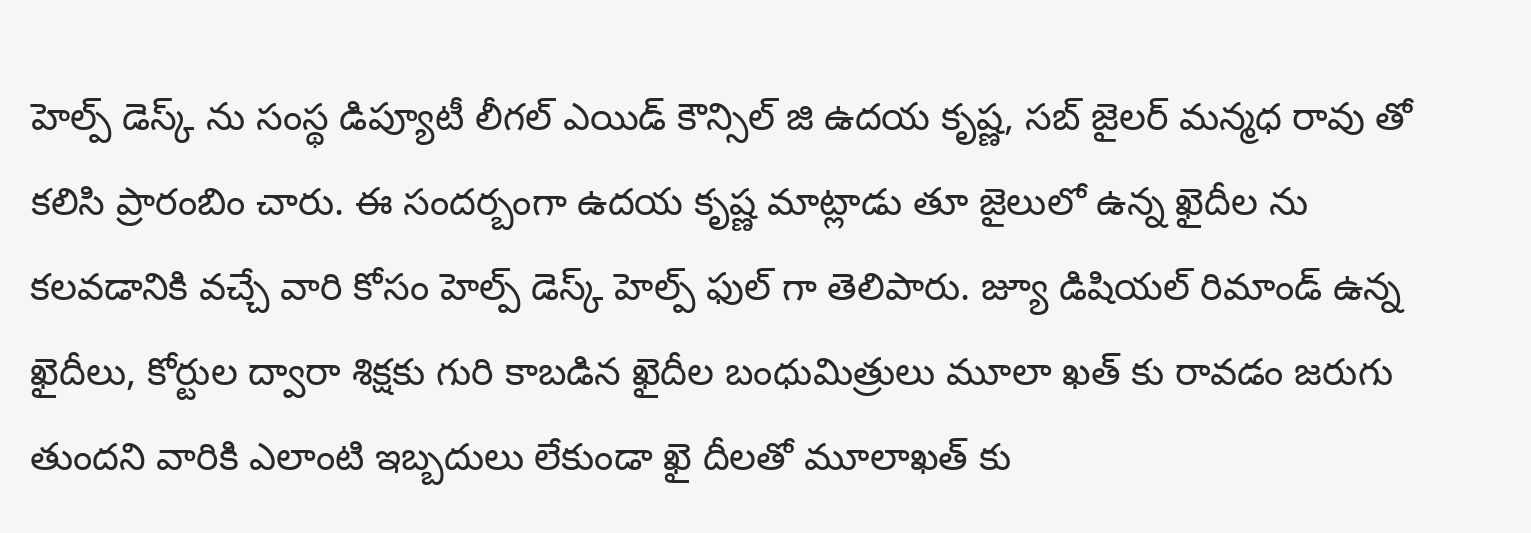హెల్ప్ డెస్క్ ను సంస్థ డిప్యూటీ లీగల్ ఎయిడ్ కౌన్సిల్ జి ఉదయ కృష్ణ, సబ్ జైలర్ మన్మధ రావు తో కలిసి ప్రారంబిం చారు. ఈ సందర్బంగా ఉదయ కృష్ణ మాట్లాడు తూ జైలులో ఉన్న ఖైదీల ను కలవడానికి వచ్చే వారి కోసం హెల్ప్ డెస్క్ హెల్ప్ ఫుల్ గా తెలిపారు. జ్యూ డిషియల్ రిమాండ్ ఉన్న ఖైదీలు, కోర్టుల ద్వారా శిక్షకు గురి కాబడిన ఖైదీల బంధుమిత్రులు మూలా ఖత్ కు రావడం జరుగు తుందని వారికి ఎలాంటి ఇబ్బదులు లేకుండా ఖై దీలతో మూలాఖత్ కు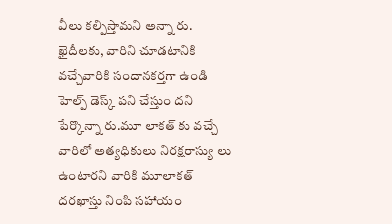వీలు కల్పిస్తామని అన్నా రు. ఖైదీలకు, వారిని చూడటానికి వచ్చేవారికి సందానకర్తగా ఉండి హెల్ప్ డెస్క్ పని చేస్తుం దని పేర్కొన్నా రు.మూ లాకత్ కు వచ్చే వారిలో అత్యధికులు నిరక్షరాస్యు లు ఉంటారని వారికి మూలాకత్ దరఖాస్తు నింపి సహాయం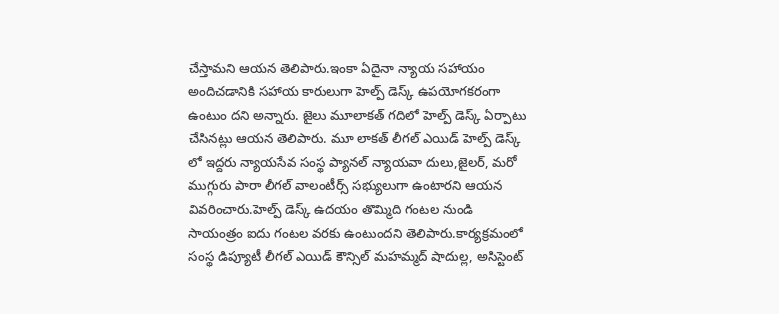చేస్తామని ఆయన తెలిపారు.ఇంకా ఏదైనా న్యాయ సహాయం అందిచడానికి సహాయ కారులుగా హెల్ప్ డెస్క్ ఉపయోగకరంగా ఉంటుం దని అన్నారు. జైలు మూలాకత్ గదిలో హెల్ప్ డెస్క్ ఏర్పాటు చేసినట్లు ఆయన తెలిపారు. మూ లాకత్ లీగల్ ఎయిడ్ హెల్ప్ డెస్క్ లో ఇద్దరు న్యాయసేవ సంస్థ ప్యానల్ న్యాయవా దులు,జైలర్, మరో ముగ్గురు పారా లీగల్ వాలంటీర్స్ సభ్యులుగా ఉంటారని ఆయన వివరించారు.హెల్ప్ డెస్క్ ఉదయం తొమ్మిది గంటల నుండి సాయంత్రం ఐదు గంటల వరకు ఉంటుందని తెలిపారు.కార్యక్రమంలో సంస్థ డిప్యూటీ లీగల్ ఎయిడ్ కౌన్సిల్ మహమ్మద్ షాదుల్ల, అసిస్టెంట్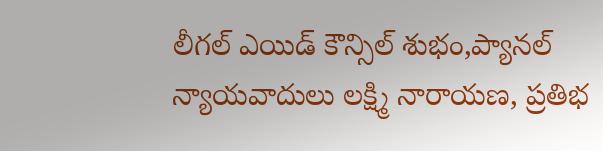లీగల్ ఎయిడ్ కౌన్సిల్ శుభం,ప్యానల్ న్యాయవాదులు లక్ష్మి నారాయణ, ప్రతిభ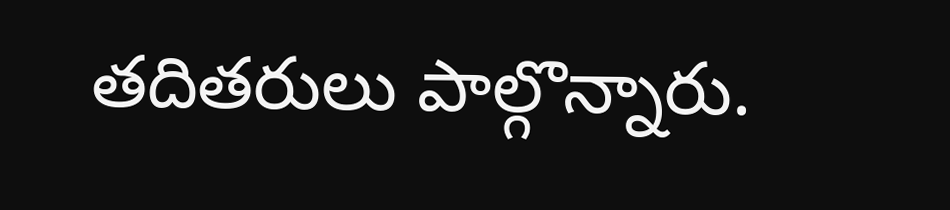తదితరులు పాల్గొన్నారు.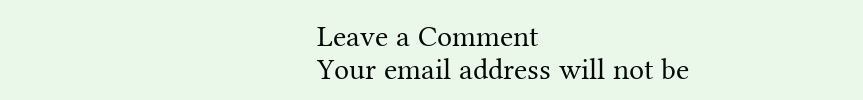Leave a Comment
Your email address will not be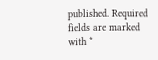published. Required fields are marked with *